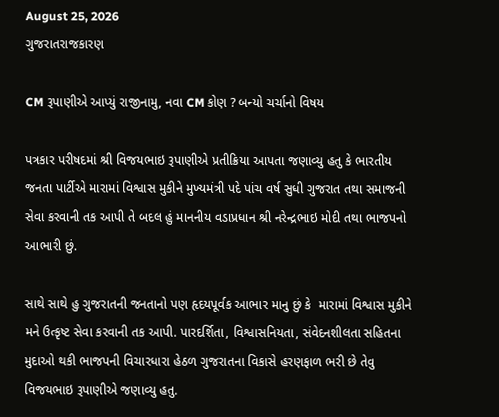August 25, 2026
ગુજરાતરાજકારણ

CM રૂપાણીએ આપ્યું રાજીનામુ, નવા CM કોણ ? બન્યો ચર્ચાનો વિષય

પત્રકાર પરીષદમાં શ્રી વિજયભાઇ રૂપાણીએ પ્રતીક્રિયા આપતા જણાવ્યુ હતુ કે ભારતીય જનતા પાર્ટીએ મારામાં વિશ્વાસ મુકીને મુખ્યમંત્રી પદે પાંચ વર્ષ સુધી ગુજરાત તથા સમાજની સેવા કરવાની તક આપી તે બદલ હું માનનીય વડાપ્રધાન શ્રી નરેન્દ્રભાઇ મોદી તથા ભાજપનો આભારી છું.

સાથે સાથે હુ ગુજરાતની જનતાનો પણ હૃદયપૂર્વક આભાર માનુ છું કે  મારામાં વિશ્વાસ મુકીને મને ઉત્કૃષ્ટ સેવા કરવાની તક આપી. પારદર્શિતા, વિશ્વાસનિયતા, સંવેદનશીલતા સહિતના મુદાઓ થકી ભાજપની વિચારધારા હેઠળ ગુજરાતના વિકાસે હરણફાળ ભરી છે તેવુ વિજયભાઇ રૂપાણીએ જણાવ્યુ હતુ.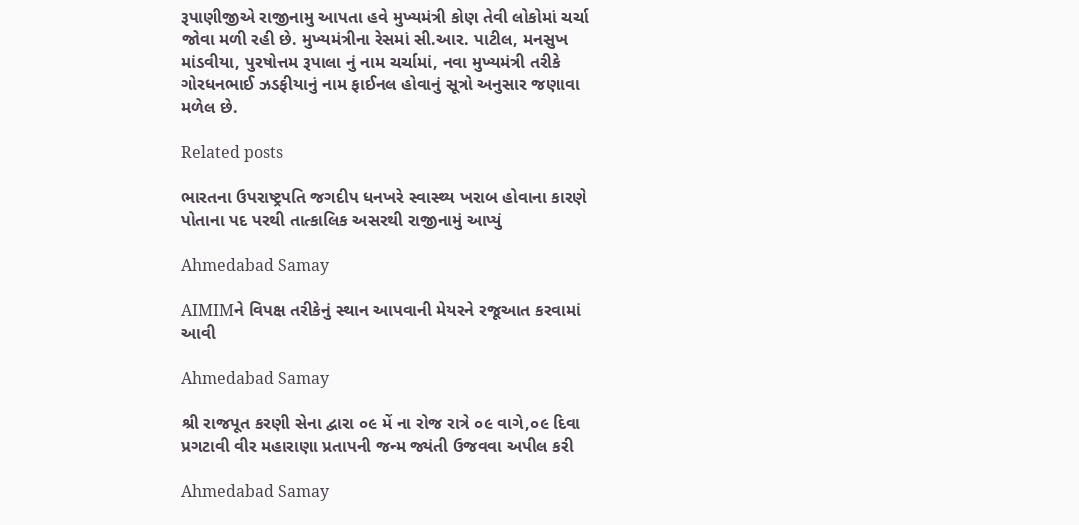રૂપાણીજીએ રાજીનામુ આપતા હવે મુખ્યમંત્રી કોણ તેવી લોકોમાં ચર્ચા જોવા મળી રહી છે. મુખ્યમંત્રીના રેસમાં સી.આર. પાટીલ, મનસુખ માંડવીયા, પુરષોત્તમ રૂપાલા નું નામ ચર્ચામાં, નવા મુખ્યમંત્રી તરીકે ગોરધનભાઈ ઝડફીયાનું નામ ફાઈનલ હોવાનું સૂત્રો અનુસાર જણાવા મળેલ છે.

Related posts

ભારતના ઉપરાષ્ટ્રપતિ જગદીપ ધનખરે સ્વાસ્થ્ય ખરાબ હોવાના કારણે પોતાના પદ પરથી તાત્કાલિક અસરથી રાજીનામું આપ્યું

Ahmedabad Samay

AIMIMને વિપક્ષ તરીકેનું સ્થાન આપવાની મેયરને રજૂઆત કરવામાં આવી

Ahmedabad Samay

શ્રી રાજપૂત કરણી સેના દ્વારા ૦૯ મેં ના રોજ રાત્રે ૦૯ વાગે,૦૯ દિવા પ્રગટાવી વીર મહારાણા પ્રતાપની જન્મ જ્યંતી ઉજવવા અપીલ કરી

Ahmedabad Samay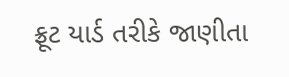ફ્રૂટ યાર્ડ તરીકે જાણીતા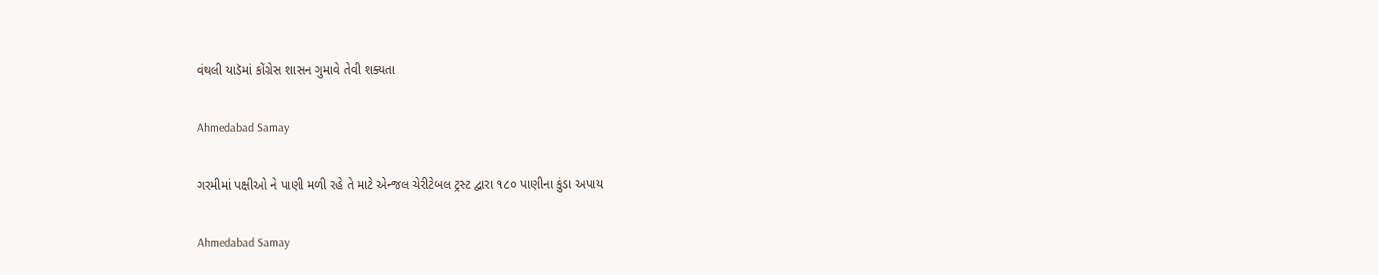વંથલી યાડૅમાં કોંગ્રેસ શાસન ગુમાવે તેવી શક્યતા

Ahmedabad Samay

ગરમીમાં પક્ષીઓ ને પાણી મળી રહે તે માટે એન્જલ ચેરીટેબલ ટ્રસ્ટ દ્વારા ૧૮૦ પાણીના કુંડા અપાય

Ahmedabad Samay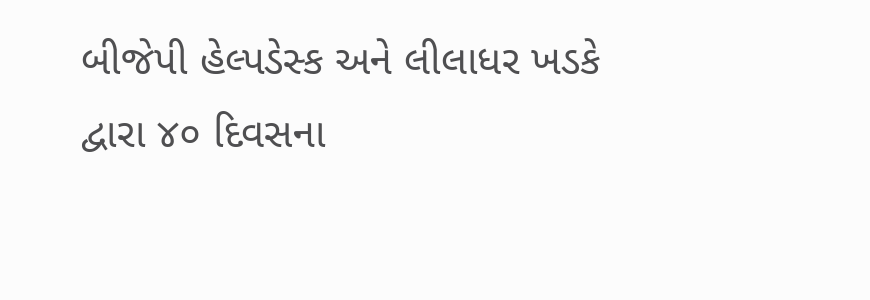બીજેપી હેલ્પડેસ્ક અને લીલાધર ખડકે દ્વારા ૪૦ દિવસના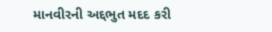માનવીરની અદ્દભુત મદદ કરી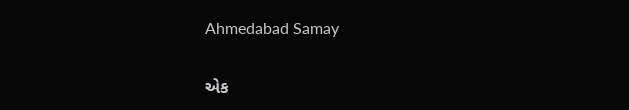Ahmedabad Samay

એક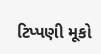ટિપ્પણી મૂકો